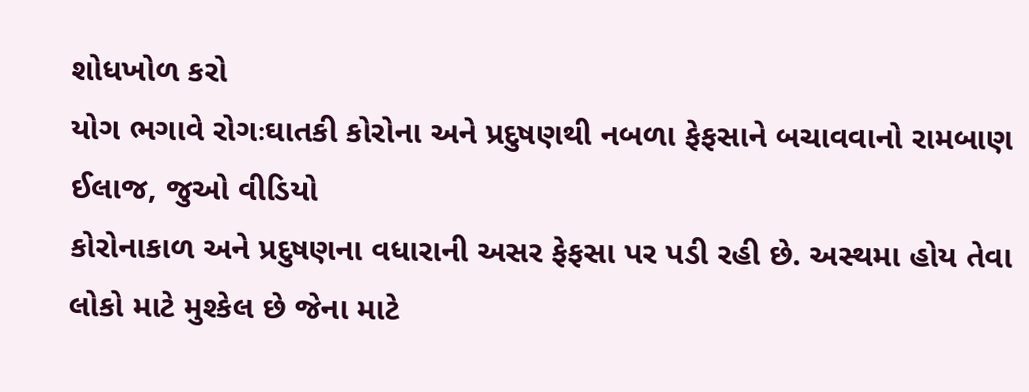શોધખોળ કરો
યોગ ભગાવે રોગઃઘાતકી કોરોના અને પ્રદુષણથી નબળા ફેફસાને બચાવવાનો રામબાણ ઈલાજ, જુઓ વીડિયો
કોરોનાકાળ અને પ્રદુષણના વધારાની અસર ફેફસા પર પડી રહી છે. અસ્થમા હોય તેવા લોકો માટે મુશ્કેલ છે જેના માટે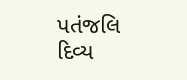પતંજલિ દિવ્ય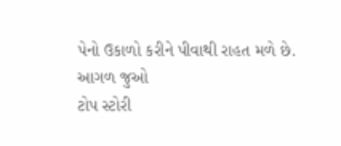પેનો ઉકાળો કરીને પીવાથી રાહત મળે છે.
આગળ જુઓ
ટોપ સ્ટોરી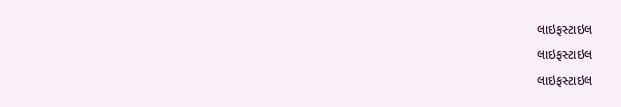લાઇફસ્ટાઇલ
લાઇફસ્ટાઇલ
લાઇફસ્ટાઇલ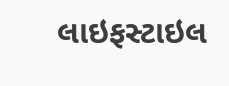લાઇફસ્ટાઇલ